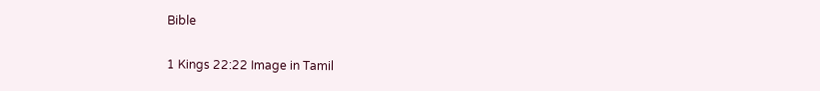Bible

1 Kings 22:22 Image in Tamil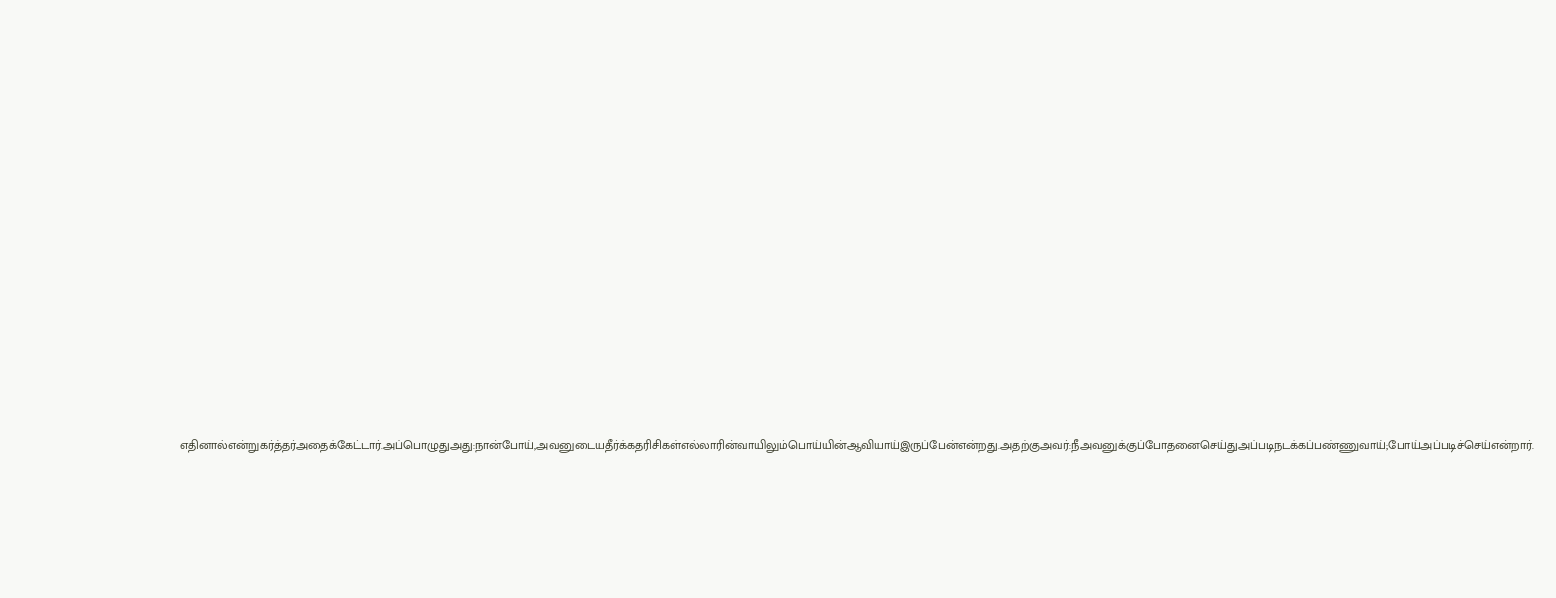எதினால்என்றுகர்த்தர்அதைக்கேட்டார்.அப்பொழுதுஅது:நான்போய்,அவனுடையதீர்க்கதரிசிகள்எல்லாரின்வாயிலும்பொய்யின்ஆவியாய்இருப்பேன்என்றது.அதற்குஅவர்:நீஅவனுக்குப்போதனைசெய்துஅப்படிநடக்கப்பண்ணுவாய்;போய்அப்படிச்செய்என்றார்.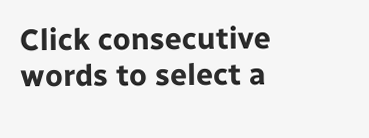Click consecutive words to select a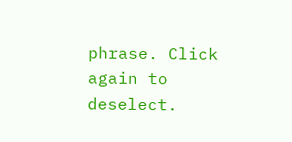phrase. Click again to deselect.